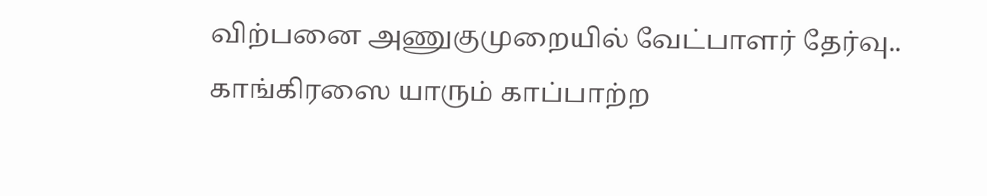விற்பனை அணுகுமுறையில் வேட்பாளர் தேர்வு.. காங்கிரஸை யாரும் காப்பாற்ற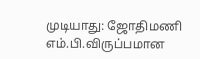முடியாது: ஜோதிமணி எம்.பி.விருப்பமான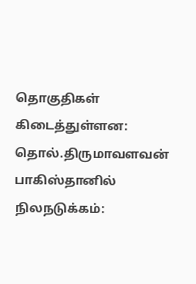தொகுதிகள் கிடைத்துள்ளன: தொல்.திருமாவளவன் பாகிஸ்தானில் நிலநடுக்கம்: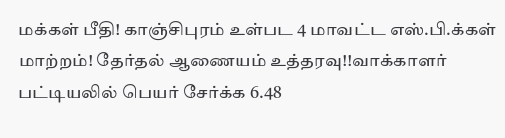மக்கள் பீதி! காஞ்சிபுரம் உள்பட 4 மாவட்ட எஸ்.பி.க்கள் மாற்றம்! தேர்தல் ஆணையம் உத்தரவு!!வாக்காளர் பட்டியலில் பெயர் சேர்க்க 6.48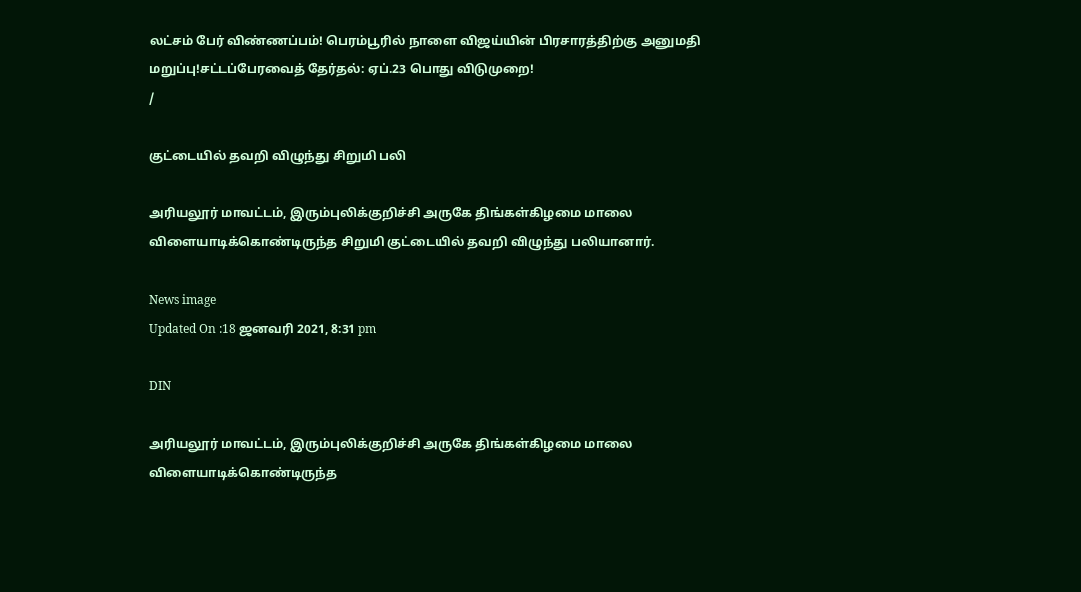லட்சம் பேர் விண்ணப்பம்! பெரம்பூரில் நாளை விஜய்யின் பிரசாரத்திற்கு அனுமதி மறுப்பு!சட்டப்பேரவைத் தேர்தல்: ஏப்.23 பொது விடுமுறை!
/

குட்டையில் தவறி விழுந்து சிறுமி பலி

அரியலூர் மாவட்டம், இரும்புலிக்குறிச்சி அருகே திங்கள்கிழமை மாலை விளையாடிக்கொண்டிருந்த சிறுமி குட்டையில் தவறி விழுந்து பலியானார்.

News image
Updated On :18 ஜனவரி 2021, 8:31 pm

DIN

அரியலூர் மாவட்டம், இரும்புலிக்குறிச்சி அருகே திங்கள்கிழமை மாலை விளையாடிக்கொண்டிருந்த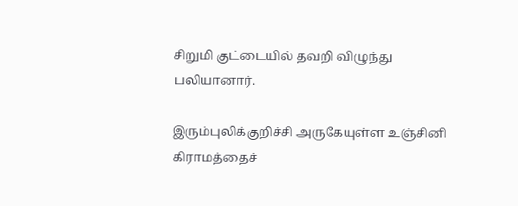சிறுமி குட்டையில் தவறி விழுந்து பலியானார்.

இரும்புலிக்குறிச்சி அருகேயுள்ள உஞ்சினி கிராமத்தைச்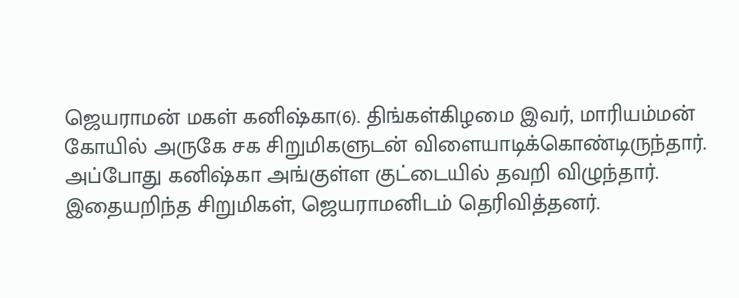ஜெயராமன் மகள் கனிஷ்கா(6). திங்கள்கிழமை இவர், மாரியம்மன் கோயில் அருகே சக சிறுமிகளுடன் விளையாடிக்கொண்டிருந்தார். அப்போது கனிஷ்கா அங்குள்ள குட்டையில் தவறி விழுந்தார். இதையறிந்த சிறுமிகள், ஜெயராமனிடம் தெரிவித்தனர்.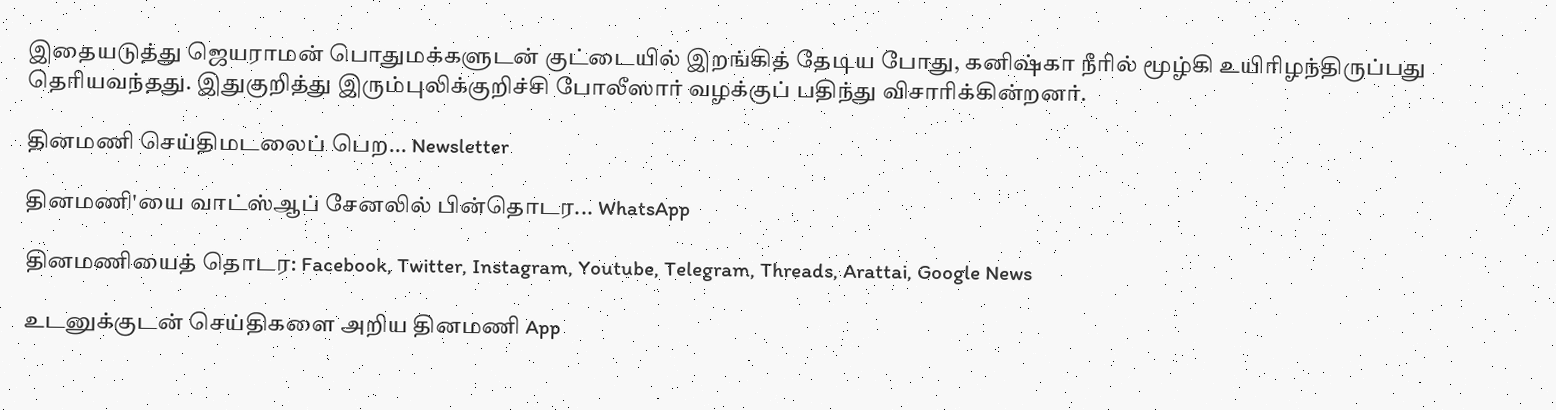இதையடுத்து ஜெயராமன் பொதுமக்களுடன் குட்டையில் இறங்கித் தேடிய போது, கனிஷ்கா நீரில் மூழ்கி உயிரிழந்திருப்பது தெரியவந்தது. இதுகுறித்து இரும்புலிக்குறிச்சி போலீஸார் வழக்குப் பதிந்து விசாரிக்கின்றனர்.

தினமணி செய்திமடலைப் பெற... Newsletter

தினமணி'யை வாட்ஸ்ஆப் சேனலில் பின்தொடர... WhatsApp

தினமணியைத் தொடர: Facebook, Twitter, Instagram, Youtube, Telegram, Threads, Arattai, Google News

உடனுக்குடன் செய்திகளை அறிய தினமணி App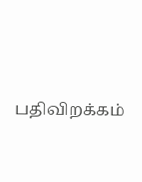பதிவிறக்கம்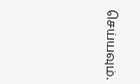செய்யவும்.